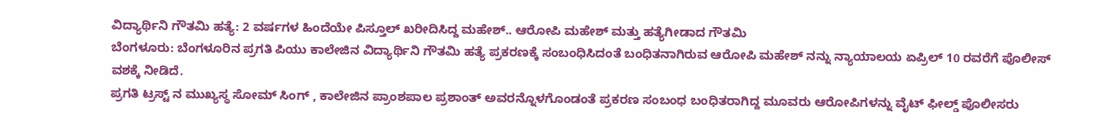ವಿದ್ಯಾರ್ಥಿನಿ ಗೌತಮಿ ಹತ್ಯೆ: 2 ವರ್ಷಗಳ ಹಿಂದೆಯೇ ಪಿಸ್ತೂಲ್ ಖರೀದಿಸಿದ್ದ ಮಹೇಶ್.. ಆರೋಪಿ ಮಹೇಶ್ ಮತ್ತು ಹತ್ಯೆಗೀಡಾದ ಗೌತಮಿ
ಬೆಂಗಳೂರು: ಬೆಂಗಳೂರಿನ ಪ್ರಗತಿ ಪಿಯು ಕಾಲೇಜಿನ ವಿದ್ಯಾರ್ಥಿನಿ ಗೌತಮಿ ಹತ್ಯೆ ಪ್ರಕರಣಕ್ಕೆ ಸಂಬಂಧಿಸಿದಂತೆ ಬಂಧಿತನಾಗಿರುವ ಆರೋಪಿ ಮಹೇಶ್ ನನ್ನು ನ್ಯಾಯಾಲಯ ಏಪ್ರಿಲ್ 10 ರವರೆಗೆ ಪೊಲೀಸ್ ವಶಕ್ಕೆ ನೀಡಿದೆ.
ಪ್ರಗತಿ ಟ್ರಸ್ಟ್ ನ ಮುಖ್ಯಸ್ಥ ಸೋಮ್ ಸಿಂಗ್ , ಕಾಲೇಜಿನ ಪ್ರಾಂಶಪಾಲ ಪ್ರಶಾಂತ್ ಅವರನ್ನೊಳಗೊಂಡಂತೆ ಪ್ರಕರಣ ಸಂಬಂಧ ಬಂಧಿತರಾಗಿದ್ದ ಮೂವರು ಆರೋಪಿಗಳನ್ನು ವೈಟ್ ಫೀಲ್ಡ್ ಪೊಲೀಸರು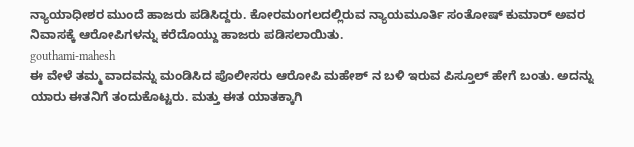ನ್ಯಾಯಾಧೀಶರ ಮುಂದೆ ಹಾಜರು ಪಡಿಸಿದ್ದರು. ಕೋರಮಂಗಲದಲ್ಲಿರುವ ನ್ಯಾಯಮೂರ್ತಿ ಸಂತೋಷ್ ಕುಮಾರ್ ಅವರ ನಿವಾಸಕ್ಕೆ ಆರೋಪಿಗಳನ್ನು ಕರೆದೊಯ್ದು ಹಾಜರು ಪಡಿಸಲಾಯಿತು.
gouthami-mahesh
ಈ ವೇಳೆ ತಮ್ಮ ವಾದವನ್ನು ಮಂಡಿಸಿದ ಪೊಲೀಸರು ಆರೋಪಿ ಮಹೇಶ್ ನ ಬಳಿ ಇರುವ ಪಿಸ್ತೂಲ್ ಹೇಗೆ ಬಂತು. ಅದನ್ನು ಯಾರು ಈತನಿಗೆ ತಂದುಕೊಟ್ಟರು. ಮತ್ತು ಈತ ಯಾತಕ್ಕಾಗಿ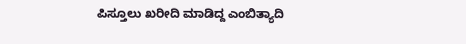ಪಿಸ್ತೂಲು ಖರೀದಿ ಮಾಡಿದ್ದ ಎಂಬಿತ್ಯಾದಿ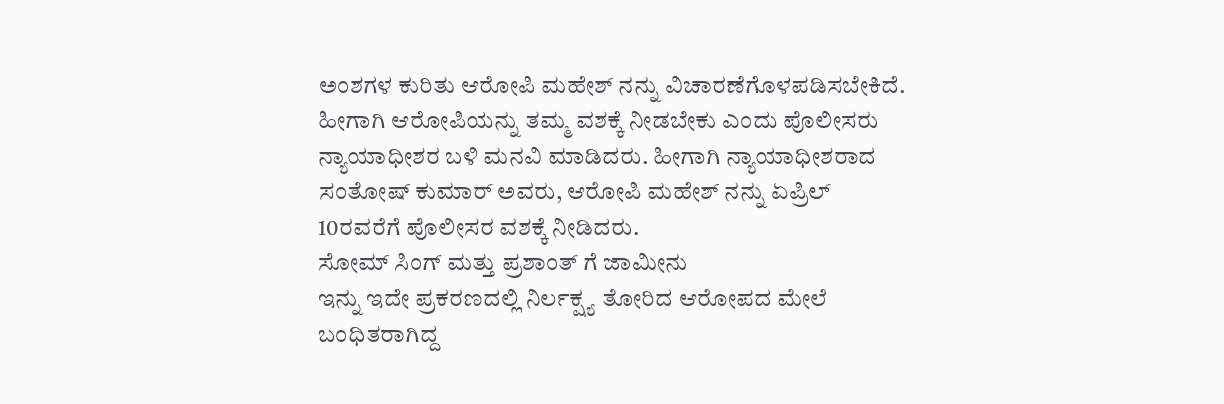ಅಂಶಗಳ ಕುರಿತು ಆರೋಪಿ ಮಹೇಶ್ ನನ್ನು ವಿಚಾರಣೆಗೊಳಪಡಿಸಬೇಕಿದೆ. ಹೀಗಾಗಿ ಆರೋಪಿಯನ್ನು ತಮ್ಮ ವಶಕ್ಕೆ ನೀಡಬೇಕು ಎಂದು ಪೊಲೀಸರು ನ್ಯಾಯಾಧೀಶರ ಬಳಿ ಮನವಿ ಮಾಡಿದರು. ಹೀಗಾಗಿ ನ್ಯಾಯಾಧೀಶರಾದ ಸಂತೋಷ್ ಕುಮಾರ್ ಅವರು, ಆರೋಪಿ ಮಹೇಶ್ ನನ್ನು ಏಪ್ರಿಲ್ 10ರವರೆಗೆ ಪೊಲೀಸರ ವಶಕ್ಕೆ ನೀಡಿದರು.
ಸೋಮ್ ಸಿಂಗ್ ಮತ್ತು ಪ್ರಶಾಂತ್ ಗೆ ಜಾಮೀನು
ಇನ್ನು ಇದೇ ಪ್ರಕರಣದಲ್ಲಿ ನಿರ್ಲಕ್ಷ್ಯ ತೋರಿದ ಆರೋಪದ ಮೇಲೆ ಬಂಧಿತರಾಗಿದ್ದ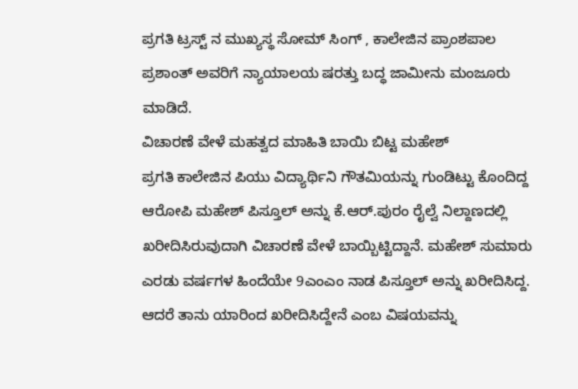ಪ್ರಗತಿ ಟ್ರಸ್ಟ್ ನ ಮುಖ್ಯಸ್ಥ ಸೋಮ್ ಸಿಂಗ್ , ಕಾಲೇಜಿನ ಪ್ರಾಂಶಪಾಲ ಪ್ರಶಾಂತ್ ಅವರಿಗೆ ನ್ಯಾಯಾಲಯ ಷರತ್ತು ಬದ್ಧ ಜಾಮೀನು ಮಂಜೂರು ಮಾಡಿದೆ.
ವಿಚಾರಣೆ ವೇಳೆ ಮಹತ್ವದ ಮಾಹಿತಿ ಬಾಯಿ ಬಿಟ್ಟ ಮಹೇಶ್
ಪ್ರಗತಿ ಕಾಲೇಜಿನ ಪಿಯು ವಿದ್ಯಾರ್ಥಿನಿ ಗೌತಮಿಯನ್ನು ಗುಂಡಿಟ್ಟು ಕೊಂದಿದ್ದ ಆರೋಪಿ ಮಹೇಶ್ ಪಿಸ್ತೂಲ್ ಅನ್ನು ಕೆ.ಆರ್.ಪುರಂ ರೈಲ್ವೆ ನಿಲ್ದಾಣದಲ್ಲಿ ಖರೀದಿಸಿರುವುದಾಗಿ ವಿಚಾರಣೆ ವೇಳೆ ಬಾಯ್ಬಿಟ್ಟಿದ್ದಾನೆ. ಮಹೇಶ್ ಸುಮಾರು ಎರಡು ವರ್ಷಗಳ ಹಿಂದೆಯೇ 9ಎಂಎಂ ನಾಡ ಪಿಸ್ತೂಲ್ ಅನ್ನು ಖರೀದಿಸಿದ್ದ. ಆದರೆ ತಾನು ಯಾರಿಂದ ಖರೀದಿಸಿದ್ದೇನೆ ಎಂಬ ವಿಷಯವನ್ನು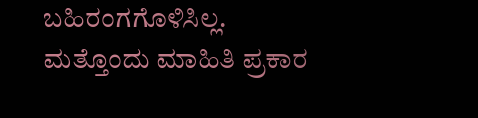ಬಹಿರಂಗಗೊಳಿಸಿಲ್ಲ. ಮತ್ತೊಂದು ಮಾಹಿತಿ ಪ್ರಕಾರ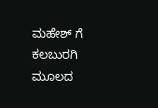ಮಹೇಶ್ ಗೆ ಕಲಬುರಗಿ ಮೂಲದ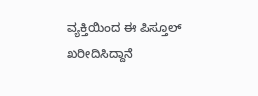ವ್ಯಕ್ತಿಯಿಂದ ಈ ಪಿಸ್ತೂಲ್ ಖರೀದಿಸಿದ್ದಾನೆ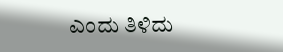ಎಂದು ತಿಳಿದು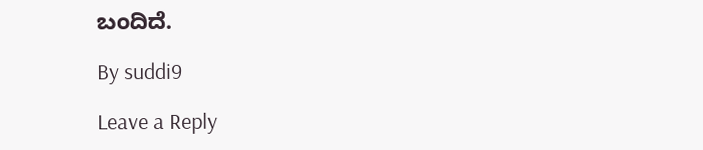ಬಂದಿದೆ.

By suddi9

Leave a Reply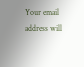Your email address will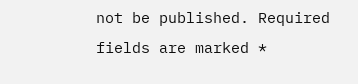not be published. Required fields are marked *